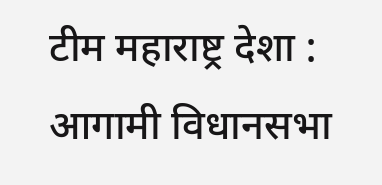टीम महाराष्ट्र देशा : आगामी विधानसभा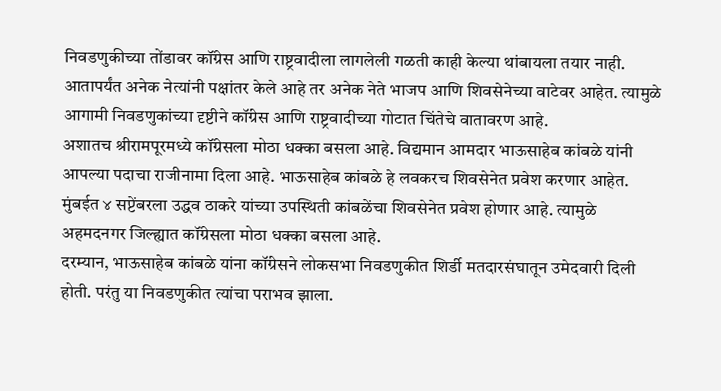निवडणुकीच्या तोंडावर कॉंग्रेस आणि राष्ट्रवादीला लागलेली गळती काही केल्या थांबायला तयार नाही. आतापर्यंत अनेक नेत्यांनी पक्षांतर केले आहे तर अनेक नेते भाजप आणि शिवसेनेच्या वाटेवर आहेत. त्यामुळे आगामी निवडणुकांच्या दृष्टीने कॉंग्रेस आणि राष्ट्रवादीच्या गोटात चिंतेचे वातावरण आहे.
अशातच श्रीरामपूरमध्ये कॉंग्रेसला मोठा धक्का बसला आहे. विद्यमान आमदार भाऊसाहेब कांबळे यांनी आपल्या पदाचा राजीनामा दिला आहे. भाऊसाहेब कांबळे हे लवकरच शिवसेनेत प्रवेश करणार आहेत. मुंबईत ४ सप्टेंबरला उद्धव ठाकरे यांच्या उपस्थिती कांबळेंचा शिवसेनेत प्रवेश होणार आहे. त्यामुळे अहमदनगर जिल्ह्यात कॉंग्रेसला मोठा धक्का बसला आहे.
दरम्यान, भाऊसाहेब कांबळे यांना कॉंग्रेसने लोकसभा निवडणुकीत शिर्डी मतदारसंघातून उमेदवारी दिली होती. परंतु या निवडणुकीत त्यांचा पराभव झाला.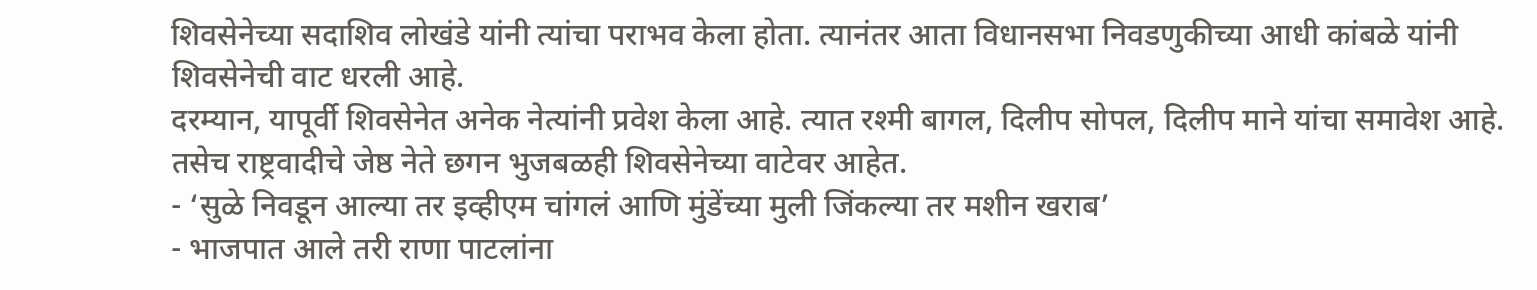शिवसेनेच्या सदाशिव लोखंडे यांनी त्यांचा पराभव केला होता. त्यानंतर आता विधानसभा निवडणुकीच्या आधी कांबळे यांनी शिवसेनेची वाट धरली आहे.
दरम्यान, यापूर्वी शिवसेनेत अनेक नेत्यांनी प्रवेश केला आहे. त्यात रश्मी बागल, दिलीप सोपल, दिलीप माने यांचा समावेश आहे. तसेच राष्ट्रवादीचे जेष्ठ नेते छगन भुजबळही शिवसेनेच्या वाटेवर आहेत.
- ‘सुळे निवडून आल्या तर इव्हीएम चांगलं आणि मुंडेंच्या मुली जिंकल्या तर मशीन खराब’
- भाजपात आले तरी राणा पाटलांना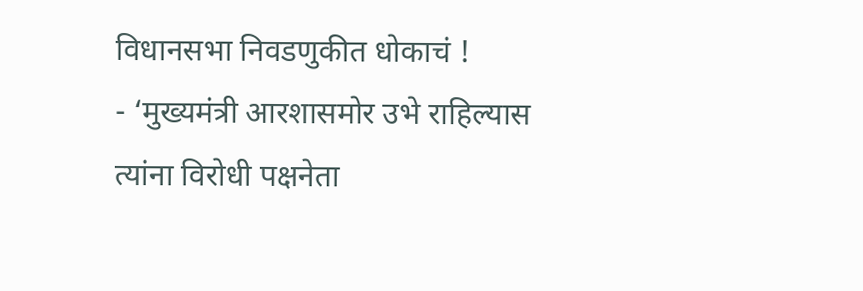विधानसभा निवडणुकीत धोकाचं !
- ‘मुख्यमंत्री आरशासमोर उभे राहिल्यास त्यांना विरोधी पक्षनेता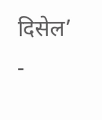दिसेल’
-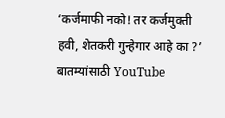‘कर्जमाफी नको! तर कर्जमुक्ती हवी, शेतकरी गुन्हेगार आहे का ?’
बातम्यांसाठी YouTube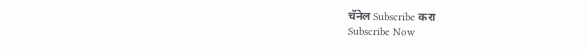चॅनेल Subscribe करा
Subscribe Now